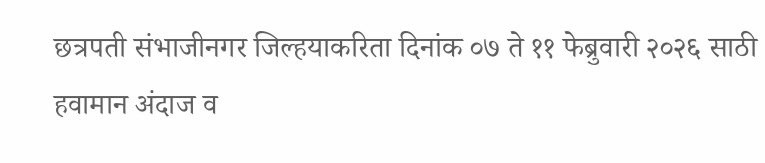छत्रपती संभाजीनगर जिल्हयाकरिता दिनांक ०७ ते ११ फेब्रुवारी २०२६ साठी हवामान अंदाज व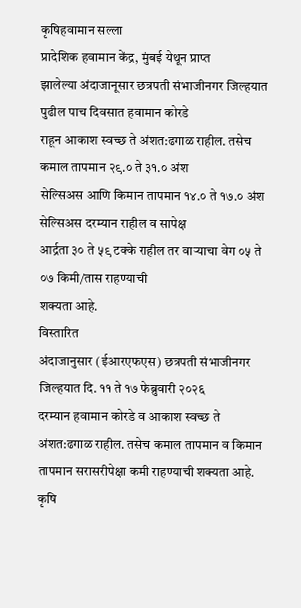कृषिहवामान सल्ला
प्रादेशिक हवामान केंद्र, मुंबई येथून प्राप्त
झालेल्या अंदाजानूसार छत्रपती संभाजीनगर जिल्हयात पुढील पाच दिवसात हवामान कोरडे
राहून आकाश स्वच्छ ते अंशत:ढगाळ राहील. तसेच कमाल तापमान २९.० ते ३१.० अंश
सेल्सिअस आणि किमान तापमान १४.० ते १७.० अंश सेल्सिअस दरम्यान राहील व सापेक्ष
आर्द्रता ३० ते ५९ टक्के राहील तर वाऱ्याचा वेग ०५ ते ०७ किमी/तास राहण्याची
शक्यता आहे.
विस्तारित
अंदाजानुसार (ईआरएफएस) छत्रपती संभाजीनगर जिल्हयात दि. ११ ते १७ फेब्रुवारी २०२६
दरम्यान हवामान कोरडे व आकाश स्वच्छ ते अंशत:ढगाळ राहील. तसेच कमाल तापमान व किमान
तापमान सरासरीपेक्षा कमी राहण्याची शक्यता आहे.
कृषि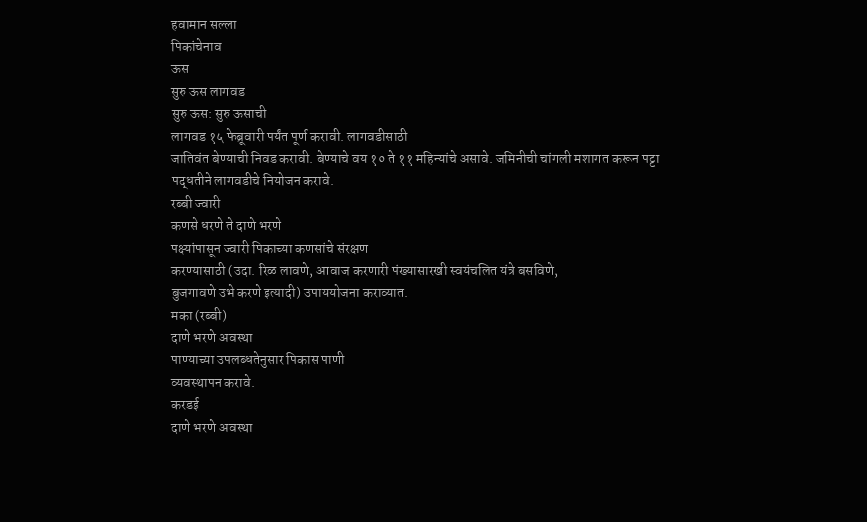हवामान सल्ला
पिकांचेनाव
ऊस
सुरु ऊस लागवड
सुरु ऊस: सुरु ऊसाची
लागवड १५ फेब्रूवारी पर्यंत पूर्ण करावी. लागवडीसाठी
जातिवंत बेण्याची निवड करावी. बेण्याचे वय १० ते ११ महिन्यांचे असावे. जमिनीची चांगली मशागत करून पट्टा
पद्धतीने लागवडीचे नियोजन करावे.
रब्बी ज्वारी
कणसे धरणे ते दाणे भरणे
पक्ष्यांपासून ज्वारी पिकाच्या कणसांचे संरक्षण
करण्यासाठी (उदा. रिळ लावणे, आवाज करणारी पंख्यासारखी स्वयंचलित यंत्रे बसविणे,
बुजगावणे उभे करणे इत्यादी) उपाययोजना कराव्यात.
मका (रब्बी)
दाणे भरणे अवस्था
पाण्याच्या उपलब्धतेनुसार पिकास पाणी
व्यवस्थापन करावे.
करडई
दाणे भरणे अवस्था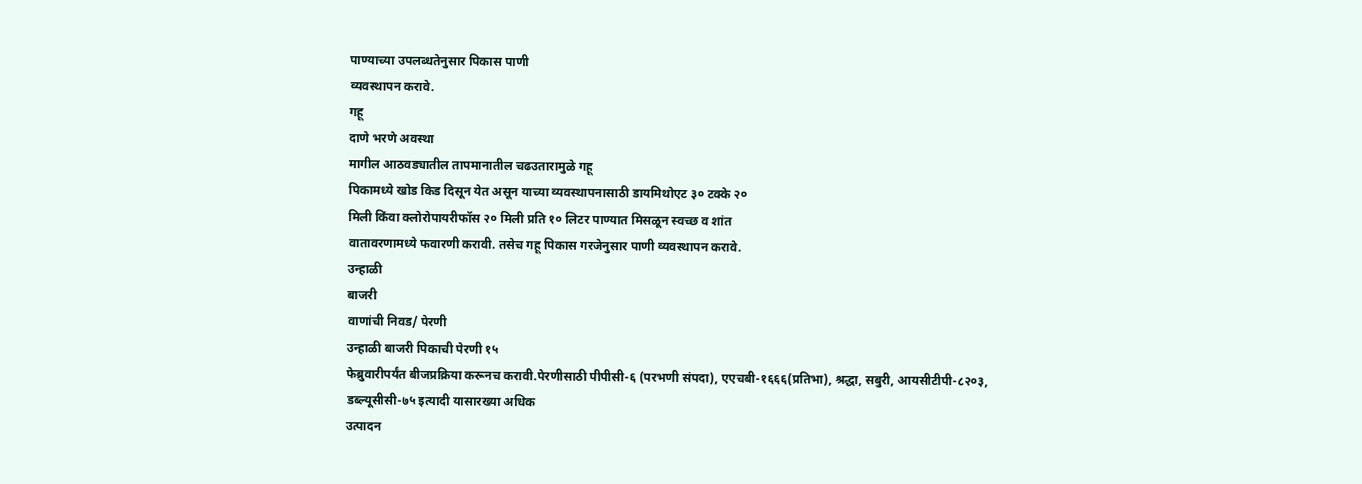पाण्याच्या उपलब्धतेनुसार पिकास पाणी
व्यवस्थापन करावे.
गहू
दाणे भरणे अवस्था
मागील आठवड्यातील तापमानातील चढउतारामुळे गहू
पिकामध्ये खोड किड दिसून येत असून याच्या व्यवस्थापनासाठी डायमिथोएट ३० टक्के २०
मिली किंवा क्लोरोपायरीफॉस २० मिली प्रति १० लिटर पाण्यात मिसळून स्वच्छ व शांत
वातावरणामध्ये फवारणी करावी. तसेच गहू पिकास गरजेनुसार पाणी व्यवस्थापन करावे.
उन्हाळी
बाजरी
वाणांची निवड/ पेरणी
उन्हाळी बाजरी पिकाची पेरणी १५
फेब्रुवारीपर्यंत बीजप्रक्रिया करूनच करावी.पेरणीसाठी पीपीसी-६ (परभणी संपदा), एएचबी-१६६६(प्रतिभा), श्रद्धा, सबुरी, आयसीटीपी-८२०३, डब्ल्यूसीसी-७५ इत्यादी यासारख्या अधिक
उत्पादन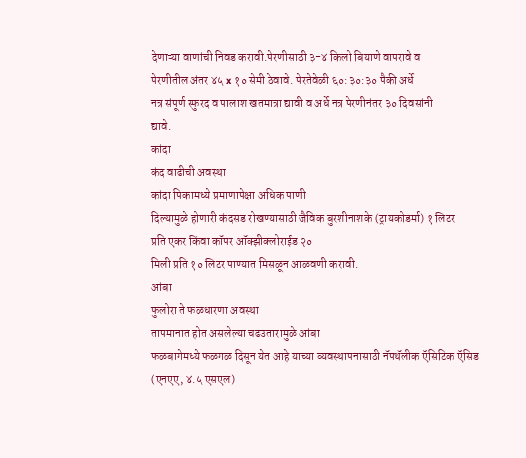देणाऱ्या वाणांची निवड करावी.पेरणीसाठी ३-४ किलो बियाणे वापरावे व
पेरणीतील अंतर ४५ x १० सेमी ठेवावे. पेरतेवेळी ६०:३०:३० पैकी अर्धे
नत्र संपूर्ण स्फुरद व पालाश खतमात्रा द्यावी व अर्धे नत्र पेरणीनंतर ३० दिवसांनी
द्यावे.
कांदा
कंद वाढीची अवस्था
कांदा पिकामध्ये प्रमाणापेक्षा अधिक पाणी
दिल्यामुळे होणारी कंदसड रोखण्यासाठी जैविक बुरशीनाशके (ट्रायकोडर्मा) १ लिटर
प्रति एकर किंवा कॉपर ऑक्झीक्लोराईड २०
मिली प्रति १० लिटर पाण्यात मिसळून आळवणी करावी.
आंबा
फुलोरा ते फळधारणा अवस्था
तापमानात होत असलेल्या चढउतारामुळे आंबा
फळबागेमध्ये फळगळ दिसून येत आहे याच्या व्यवस्थापनासाठी नॅपथॅलीक ऍसिटिक ऍसिड
(एनएए, ४.५ एसएल)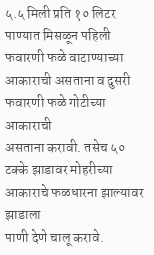५.५ मिली प्रति १० लिटर पाण्यात मिसळून पहिली
फवारणी फळे वाटाण्याच्या आकाराची असताना व दुसरी फवारणी फळे गोटीच्या आकाराची
असताना करावी. तसेच ५० टक्के झाडावर मोहरीच्या आकाराचे फळधारना झाल्यावर झाडाला
पाणी देणे चालू करावे.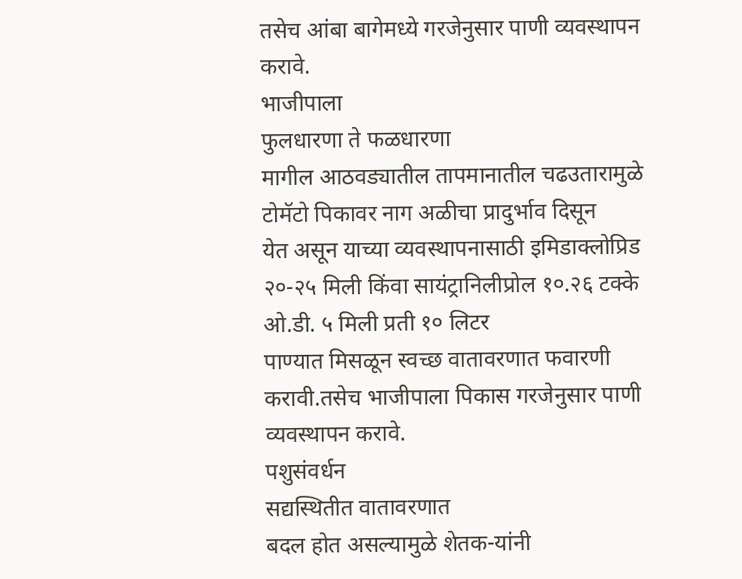तसेच आंबा बागेमध्ये गरजेनुसार पाणी व्यवस्थापन करावे.
भाजीपाला
फुलधारणा ते फळधारणा
मागील आठवड्यातील तापमानातील चढउतारामुळे टोमॅटो पिकावर नाग अळीचा प्रादुर्भाव दिसून
येत असून याच्या व्यवस्थापनासाठी इमिडाक्लोप्रिड
२०-२५ मिली किंवा सायंट्रानिलीप्रोल १०.२६ टक्के ओ.डी. ५ मिली प्रती १० लिटर
पाण्यात मिसळून स्वच्छ वातावरणात फवारणी करावी.तसेच भाजीपाला पिकास गरजेनुसार पाणी
व्यवस्थापन करावे.
पशुसंवर्धन
सद्यस्थितीत वातावरणात
बदल होत असल्यामुळे शेतक-यांनी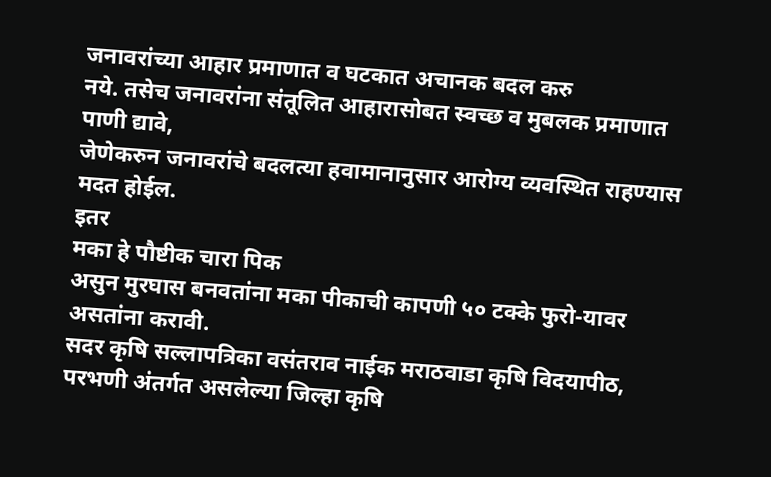जनावरांच्या आहार प्रमाणात व घटकात अचानक बदल करु
नये. तसेच जनावरांना संतूलित आहारासोबत स्वच्छ व मुबलक प्रमाणात पाणी द्यावे,
जेणेकरुन जनावरांचे बदलत्या हवामानानुसार आरोग्य व्यवस्थित राहण्यास मदत होईल.
इतर
मका हे पौष्टीक चारा पिक
असुन मुरघास बनवतांना मका पीकाची कापणी ५० टक्के फुरो-यावर असतांना करावी.
सदर कृषि सल्लापत्रिका वसंतराव नाईक मराठवाडा कृषि विदयापीठ, परभणी अंतर्गत असलेल्या जिल्हा कृषि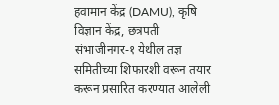हवामान केंद्र (DAMU), कृषि विज्ञान केंद्र, छत्रपती संभाजीनगर-१ येथील तज्ञ समितीच्या शिफारशी वरून तयार करून प्रसारित करण्यात आलेली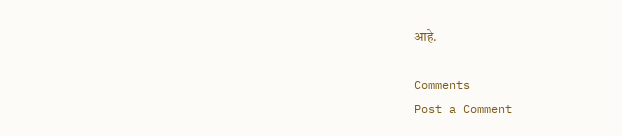आहे.

Comments
Post a Comment